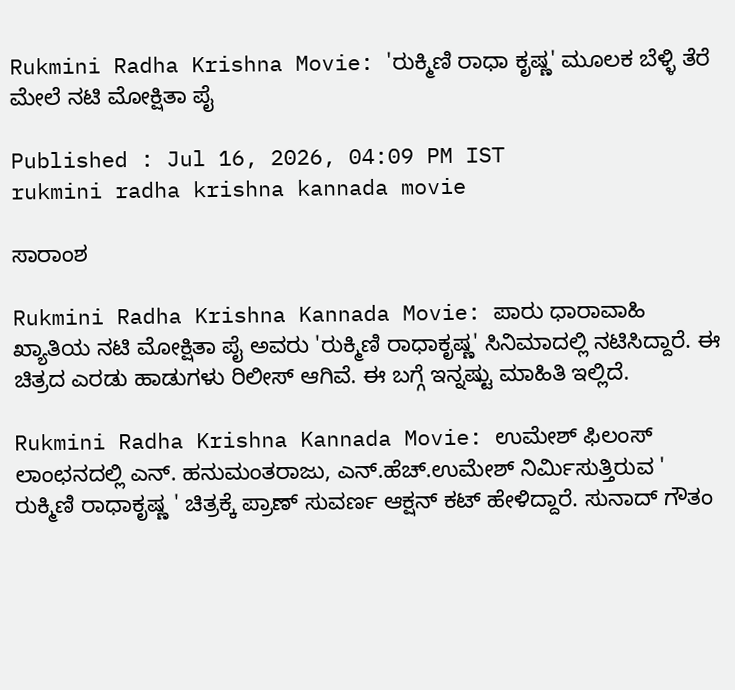Rukmini Radha Krishna Movie: 'ರುಕ್ಮಿಣಿ ರಾಧಾ ಕೃಷ್ಣ' ಮೂಲಕ ಬೆಳ್ಳಿ ತೆರೆ ಮೇಲೆ ನಟಿ ಮೋಕ್ಷಿತಾ ಪೈ

Published : Jul 16, 2026, 04:09 PM IST
rukmini radha krishna kannada movie

ಸಾರಾಂಶ

Rukmini Radha Krishna Kannada Movie: ಪಾರು ಧಾರಾವಾಹಿ ಖ್ಯಾತಿಯ ನಟಿ ಮೋಕ್ಷಿತಾ ಪೈ ಅವರು 'ರುಕ್ಮಿಣಿ ರಾಧಾಕೃಷ್ಣ' ಸಿನಿಮಾದಲ್ಲಿ ನಟಿಸಿದ್ದಾರೆ. ಈ ಚಿತ್ರದ ಎರಡು ಹಾಡುಗಳು ರಿಲೀಸ್‌ ಆಗಿವೆ. ಈ ಬಗ್ಗೆ ಇನ್ನಷ್ಟು ಮಾಹಿತಿ ಇಲ್ಲಿದೆ.

Rukmini Radha Krishna Kannada Movie: ಉಮೇಶ್ ಫಿಲಂಸ್ ಲಾಂಛನದಲ್ಲಿ ಎನ್. ಹನುಮಂತರಾಜು, ಎನ್.ಹೆಚ್.ಉಮೇಶ್ ನಿರ್ಮಿಸುತ್ತಿರುವ ' ರುಕ್ಮಿಣಿ ರಾಧಾಕೃಷ್ಣ ' ಚಿತ್ರಕ್ಕೆ ಪ್ರಾಣ್ ಸುವರ್ಣ ಆಕ್ಷನ್ ಕಟ್ ಹೇಳಿದ್ದಾರೆ. ಸುನಾದ್ ಗೌತಂ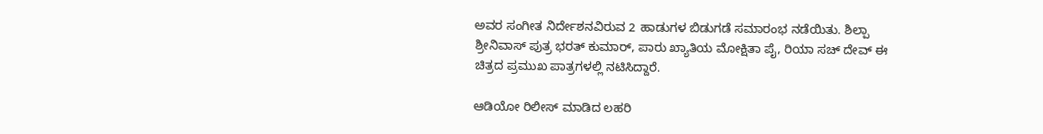ಅವರ ಸಂಗೀತ ನಿರ್ದೇಶನವಿರುವ 2 ಹಾಡುಗಳ ಬಿಡುಗಡೆ ಸಮಾರಂಭ ನಡೆಯಿತು. ಶಿಲ್ಪಾ ಶ್ರೀನಿವಾಸ್ ಪುತ್ರ ಭರತ್ ಕುಮಾರ್, ಪಾರು ಖ್ಯಾತಿಯ ಮೋಕ್ಷಿತಾ ಪೈ, ರಿಯಾ ಸಚ್ ದೇವ್ ಈ ಚಿತ್ರದ ಪ್ರಮುಖ ಪಾತ್ರಗಳಲ್ಲಿ ನಟಿಸಿದ್ದಾರೆ.

ಆಡಿಯೋ ರಿಲೀಸ್ ಮಾಡಿದ ಲಹರಿ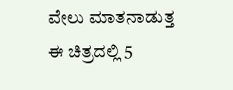ವೇಲು ಮಾತನಾಡುತ್ತ ಈ ಚಿತ್ರದಲ್ಲಿ 5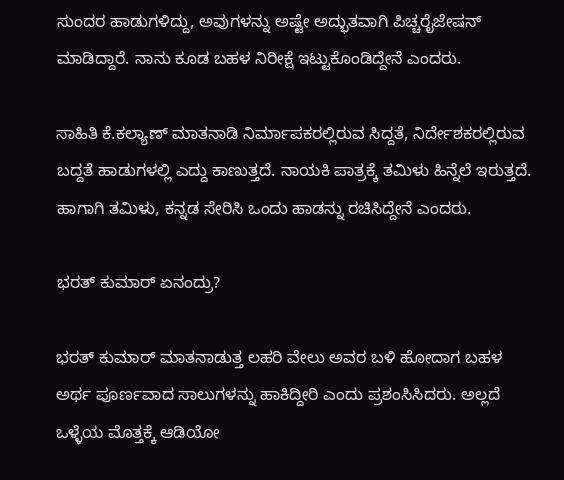ಸುಂದರ ಹಾಡುಗಳಿದ್ದು, ಅವುಗಳನ್ನು ಅಷ್ಟೇ ಅದ್ಭುತವಾಗಿ ಪಿಚ್ಚರೈಜೇಷನ್ ಮಾಡಿದ್ದಾರೆ. ನಾನು ಕೂಡ ಬಹಳ ನಿರೀಕ್ಷೆ ಇಟ್ಟುಕೊಂಡಿದ್ದೇನೆ ಎಂದರು.

ಸಾಹಿತಿ ಕೆ.ಕಲ್ಯಾಣ್ ಮಾತನಾಡಿ ನಿರ್ಮಾಪಕರಲ್ಲಿರುವ ಸಿದ್ದತೆ, ನಿರ್ದೇಶಕರಲ್ಲಿರುವ ಬದ್ದತೆ ಹಾಡುಗಳಲ್ಲಿ ಎದ್ದು ಕಾಣುತ್ತದೆ. ನಾಯಕಿ ಪಾತ್ರಕ್ಕೆ ತಮಿಳು ಹಿನ್ನೆಲೆ ಇರುತ್ತದೆ. ಹಾಗಾಗಿ ತಮಿಳು, ಕನ್ನಡ ಸೇರಿಸಿ ಒಂದು ಹಾಡನ್ನು ರಚಿಸಿದ್ದೇನೆ ಎಂದರು.

ಭರತ್ ಕುಮಾರ್ ಏನಂದ್ರು?

ಭರತ್ ಕುಮಾರ್ ಮಾತನಾಡುತ್ತ ಲಹರಿ ವೇಲು ಅವರ ಬಳಿ ಹೋದಾಗ ಬಹಳ ಅರ್ಥ ಪೂರ್ಣವಾದ ಸಾಲುಗಳನ್ನು ಹಾಕಿದ್ದೀರಿ ಎಂದು ಪ್ರಶಂಸಿಸಿದರು. ಅಲ್ಲದೆ ಒಳ್ಳೆಯ ಮೊತ್ತಕ್ಕೆ ಆಡಿಯೋ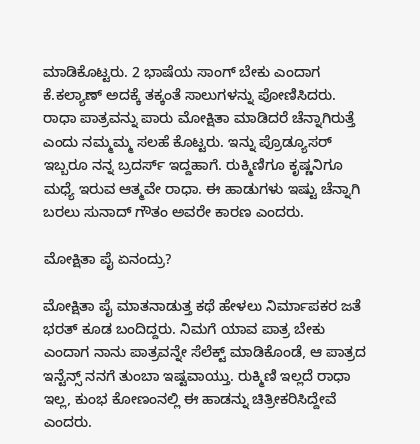ಮಾಡಿಕೊಟ್ಟರು. 2 ಭಾಷೆಯ ಸಾಂಗ್ ಬೇಕು ಎಂದಾಗ ಕೆ.ಕಲ್ಯಾಣ್ ಅದಕ್ಕೆ ತಕ್ಕಂತೆ ಸಾಲುಗಳನ್ನು ಪೋಣಿಸಿದರು. ರಾಧಾ ಪಾತ್ರವನ್ನು ಪಾರು ಮೋಕ್ಷಿತಾ ಮಾಡಿದರೆ ಚೆನ್ನಾಗಿರುತ್ತೆ ಎಂದು ನಮ್ಮಮ್ಮ ಸಲಹೆ ಕೊಟ್ಟರು. ಇನ್ನು ಪ್ರೊಡ್ಯೂಸರ್ ಇಬ್ಬರೂ ನನ್ನ ಬ್ರದರ್ಸ್ ಇದ್ದಹಾಗೆ. ರುಕ್ಮಿಣಿಗೂ ಕೃಷ್ಣನಿಗೂ ಮಧ್ಯೆ ಇರುವ ಆತ್ಮವೇ ರಾಧಾ. ಈ ಹಾಡುಗಳು ಇಷ್ಟು ಚೆನ್ನಾಗಿ ಬರಲು ಸುನಾದ್ ಗೌತಂ ಅವರೇ ಕಾರಣ ಎಂದರು.

ಮೋಕ್ಷಿತಾ ಪೈ ಏನಂದ್ರು?

ಮೋಕ್ಷಿತಾ ಪೈ ಮಾತನಾಡುತ್ತ ಕಥೆ ಹೇಳಲು ನಿರ್ಮಾಪಕರ ಜತೆ ಭರತ್ ಕೂಡ ಬಂದಿದ್ದರು. ನಿಮಗೆ ಯಾವ ಪಾತ್ರ ಬೇಕು ಎಂದಾಗ ನಾನು ಪಾತ್ರವನ್ನೇ ಸೆಲೆಕ್ಟ್ ಮಾಡಿಕೊಂಡೆ, ಆ ಪಾತ್ರದ ಇನ್ಟೆನ್ಸ್ ನನಗೆ ತುಂಬಾ ಇಷ್ಟವಾಯ್ತು. ರುಕ್ಮಿಣಿ ಇಲ್ಲದೆ ರಾಧಾ ಇಲ್ಲ, ಕುಂಭ ಕೋಣಂನಲ್ಲಿ ಈ ಹಾಡನ್ನು ಚಿತ್ರೀಕರಿಸಿದ್ದೇವೆ ಎಂದರು.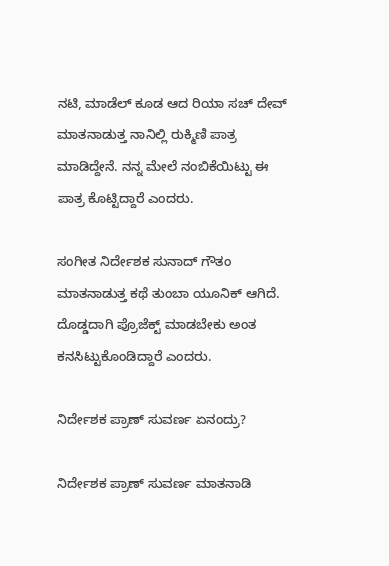ನಟಿ, ಮಾಡೆಲ್ ಕೂಡ ಆದ ರಿಯಾ ಸಚ್ ದೇವ್ ಮಾತನಾಡುತ್ತ ನಾನಿಲ್ಲಿ ರುಕ್ಮಿಣಿ ಪಾತ್ರ ಮಾಡಿದ್ದೇನೆ. ನನ್ನ ಮೇಲೆ ನಂಬಿಕೆಯಿಟ್ಟು ಈ ಪಾತ್ರ ಕೊಟ್ಟಿದ್ದಾರೆ ಎಂದರು.

ಸಂಗೀತ ನಿರ್ದೇಶಕ ಸುನಾದ್ ಗೌತಂ ಮಾತನಾಡುತ್ತ ಕಥೆ ತುಂಬಾ ಯೂನಿಕ್ ಆಗಿದೆ. ದೊಡ್ಡದಾಗಿ ಪ್ರೊಜೆಕ್ಟ್ ಮಾಡಬೇಕು ಅಂತ ಕನಸಿಟ್ಟುಕೊಂಡಿದ್ದಾರೆ ಎಂದರು.

ನಿರ್ದೇಶಕ ಪ್ರಾಣ್ ಸುವರ್ಣ ಏನಂದ್ರು?

ನಿರ್ದೇಶಕ ಪ್ರಾಣ್ ಸುವರ್ಣ ಮಾತನಾಡಿ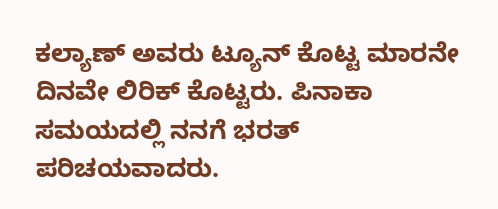ಕಲ್ಯಾಣ್ ಅವರು ಟ್ಯೂನ್ ಕೊಟ್ಟ ಮಾರನೇ ದಿನವೇ ಲಿರಿಕ್ ಕೊಟ್ಟರು. ಪಿನಾಕಾ ಸಮಯದಲ್ಲಿ ನನಗೆ ಭರತ್ ಪರಿಚಯವಾದರು.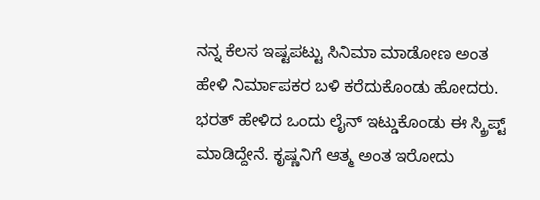ನನ್ನ ಕೆಲಸ ಇಷ್ಟಪಟ್ಟು ಸಿನಿಮಾ ಮಾಡೋಣ ಅಂತ ಹೇಳಿ ನಿರ್ಮಾಪಕರ ಬಳಿ ಕರೆದುಕೊಂಡು ಹೋದರು. ಭರತ್ ಹೇಳಿದ ಒಂದು ಲೈನ್ ಇಟ್ಡುಕೊಂಡು ಈ ಸ್ಕ್ರಿಪ್ಟ್ ಮಾಡಿದ್ದೇನೆ. ಕೃಷ್ಣನಿಗೆ ಆತ್ಮ ಅಂತ ಇರೋದು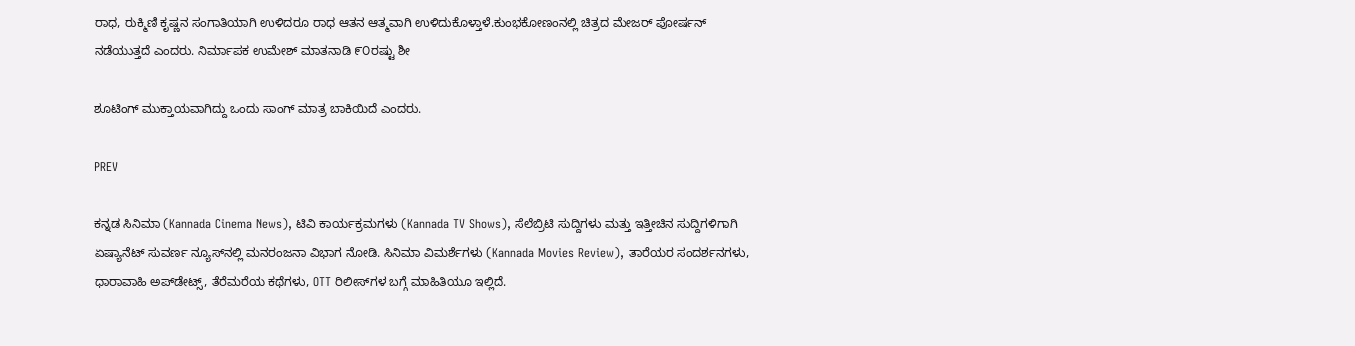ರಾಧ, ರುಕ್ಮಿಣಿ ಕೃಷ್ಣನ ಸಂಗಾತಿಯಾಗಿ ಉಳಿದರೂ ರಾಧ ಆತನ ಆತ್ಮವಾಗಿ ಉಳಿದುಕೊಳ್ತಾಳೆ.ಕುಂಭಕೋಣಂನಲ್ಲಿ ಚಿತ್ರದ ಮೇಜರ್ ಪೋರ್ಷನ್ ನಡೆಯುತ್ತದೆ ಎಂದರು. ನಿರ್ಮಾಪಕ ಉಮೇಶ್ ಮಾತನಾಡಿ ೯೦ರಷ್ಟು ಶೀ

ಶೂಟಿಂಗ್ ಮುಕ್ತಾಯವಾಗಿದ್ದು ಒಂದು ಸಾಂಗ್ ಮಾತ್ರ ಬಾಕಿಯಿದೆ ಎಂದರು.

PREV

ಕನ್ನಡ ಸಿನಿಮಾ (Kannada Cinema News), ಟಿವಿ ಕಾರ್ಯಕ್ರಮಗಳು (Kannada TV Shows), ಸೆಲೆಬ್ರಿಟಿ ಸುದ್ದಿಗಳು ಮತ್ತು ಇತ್ತೀಚಿನ ಸುದ್ದಿಗಳಿಗಾಗಿ ಏಷ್ಯಾನೆಟ್ ಸುವರ್ಣ ನ್ಯೂಸ್‌ನಲ್ಲಿ ಮನರಂಜನಾ ವಿಭಾಗ ನೋಡಿ. ಸಿನಿಮಾ ವಿಮರ್ಶೆಗಳು (Kannada Movies Review), ತಾರೆಯರ ಸಂದರ್ಶನಗಳು, ಧಾರಾವಾಹಿ ಅಪ್‌ಡೇಟ್ಸ್‌, ತೆರೆಮರೆಯ ಕಥೆಗಳು, OTT ರಿಲೀಸ್‌ಗಳ ಬಗ್ಗೆ ಮಾಹಿತಿಯೂ ಇಲ್ಲಿದೆ.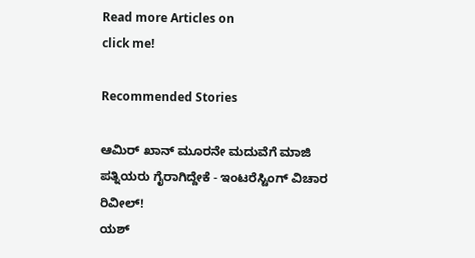Read more Articles on
click me!

Recommended Stories

ಆಮಿರ್ ಖಾನ್ ಮೂರನೇ ಮದುವೆಗೆ ಮಾಜಿ ಪತ್ನಿಯರು ಗೈರಾಗಿದ್ದೇಕೆ - ಇಂಟರೆಸ್ಟಿಂಗ್ ವಿಚಾರ ರಿವೀಲ್!
ಯಶ್‌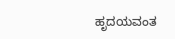ಹೃದಯವಂತ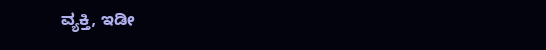ವ್ಯಕ್ತಿ, ಇಡೀ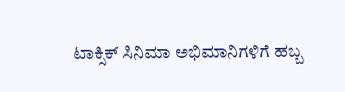ಟಾಕ್ಸಿಕ್‌ ಸಿನಿಮಾ ಅಭಿಮಾನಿಗಳಿಗೆ ಹಬ್ಬ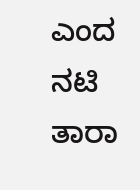ಎಂದ ನಟಿ ತಾರಾ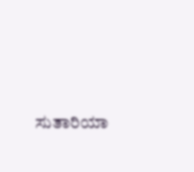ಸುತಾರಿಯಾ